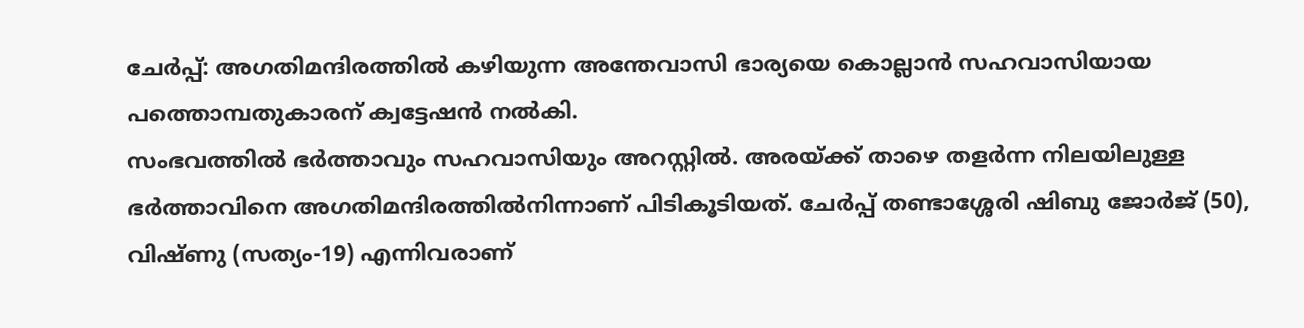ചേർപ്പ്: അഗതിമന്ദിരത്തിൽ കഴിയുന്ന അന്തേവാസി ഭാര്യയെ കൊല്ലാൻ സഹവാസിയായ പത്തൊമ്പതുകാരന് ക്വട്ടേഷൻ നൽകി.
സംഭവത്തിൽ ഭർത്താവും സഹവാസിയും അറസ്റ്റിൽ. അരയ്ക്ക് താഴെ തളർന്ന നിലയിലുള്ള ഭർത്താവിനെ അഗതിമന്ദിരത്തിൽനിന്നാണ് പിടികൂടിയത്. ചേർപ്പ് തണ്ടാശ്ശേരി ഷിബു ജോർജ് (50), വിഷ്ണു (സത്യം-19) എന്നിവരാണ്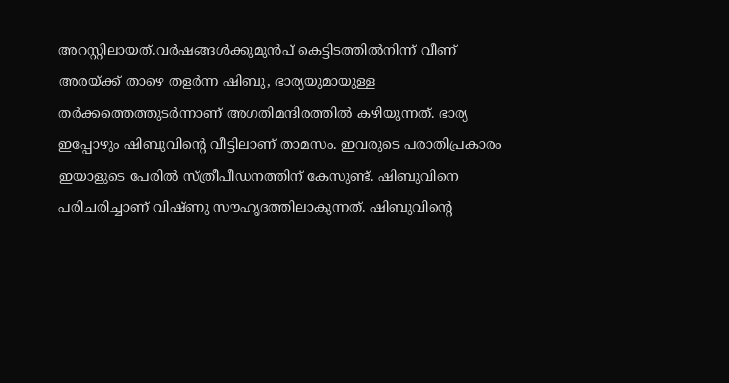അറസ്റ്റിലായത്.വർഷങ്ങൾക്കുമുൻപ് കെട്ടിടത്തിൽനിന്ന് വീണ് അരയ്ക്ക് താഴെ തളർന്ന ഷിബു, ഭാര്യയുമായുള്ള തർക്കത്തെത്തുടർന്നാണ് അഗതിമന്ദിരത്തിൽ കഴിയുന്നത്. ഭാര്യ ഇപ്പോഴും ഷിബുവിന്റെ വീട്ടിലാണ് താമസം. ഇവരുടെ പരാതിപ്രകാരം ഇയാളുടെ പേരിൽ സ്ത്രീപീഡനത്തിന് കേസുണ്ട്. ഷിബുവിനെ പരിചരിച്ചാണ് വിഷ്ണു സൗഹൃദത്തിലാകുന്നത്. ഷിബുവിന്റെ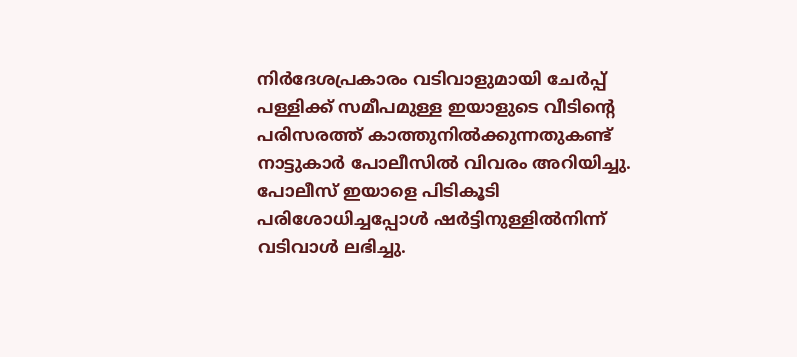നിർദേശപ്രകാരം വടിവാളുമായി ചേർപ്പ് പള്ളിക്ക് സമീപമുള്ള ഇയാളുടെ വീടിന്റെ പരിസരത്ത് കാത്തുനിൽക്കുന്നതുകണ്ട് നാട്ടുകാർ പോലീസിൽ വിവരം അറിയിച്ചു.
പോലീസ് ഇയാളെ പിടികൂടി പരിശോധിച്ചപ്പോൾ ഷർട്ടിനുള്ളിൽനിന്ന് വടിവാൾ ലഭിച്ചു.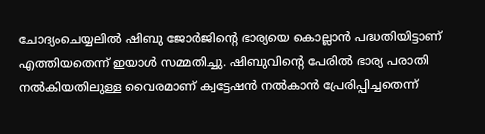ചോദ്യംചെയ്യലിൽ ഷിബു ജോർജിന്റെ ഭാര്യയെ കൊല്ലാൻ പദ്ധതിയിട്ടാണ് എത്തിയതെന്ന് ഇയാൾ സമ്മതിച്ചു. ഷിബുവിന്റെ പേരിൽ ഭാര്യ പരാതി നൽകിയതിലുള്ള വൈരമാണ് ക്വട്ടേഷൻ നൽകാൻ പ്രേരിപ്പിച്ചതെന്ന്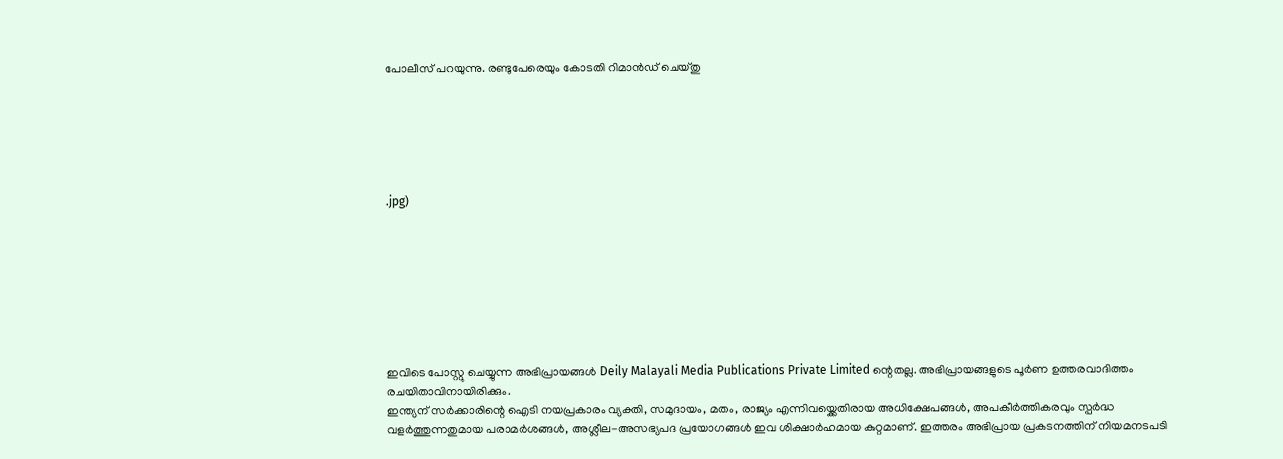പോലീസ് പറയുന്നു. രണ്ടുപേരെയും കോടതി റിമാൻഡ് ചെയ്തു






.jpg)








ഇവിടെ പോസ്റ്റു ചെയ്യുന്ന അഭിപ്രായങ്ങൾ Deily Malayali Media Publications Private Limited ന്റെതല്ല. അഭിപ്രായങ്ങളുടെ പൂർണ ഉത്തരവാദിത്തം രചയിതാവിനായിരിക്കും.
ഇന്ത്യന് സർക്കാരിന്റെ ഐടി നയപ്രകാരം വ്യക്തി, സമുദായം, മതം, രാജ്യം എന്നിവയ്ക്കെതിരായ അധിക്ഷേപങ്ങൾ, അപകീർത്തികരവും സ്പർദ്ധ വളർത്തുന്നതുമായ പരാമർശങ്ങൾ, അശ്ലീല-അസഭ്യപദ പ്രയോഗങ്ങൾ ഇവ ശിക്ഷാർഹമായ കുറ്റമാണ്. ഇത്തരം അഭിപ്രായ പ്രകടനത്തിന് നിയമനടപടി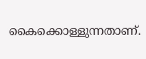കൈക്കൊള്ളുന്നതാണ്.